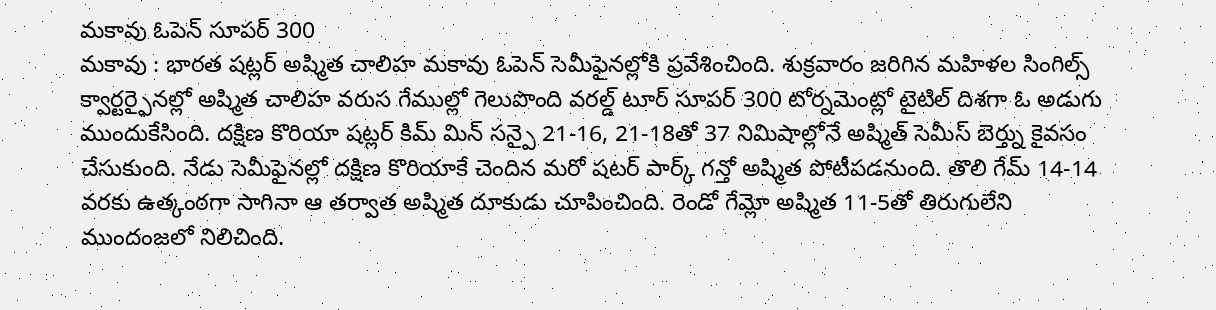మకావు ఓపెన్ సూపర్ 300
మకావు : భారత షట్లర్ అష్మిత చాలిహ మకావు ఓపెన్ సెమీఫైనల్లోకి ప్రవేశించింది. శుక్రవారం జరిగిన మహిళల సింగిల్స్ క్వార్టర్ఫైనల్లో అష్మిత చాలిహ వరుస గేముల్లో గెలుపొంది వరల్డ్ టూర్ సూపర్ 300 టోర్నమెంట్లో టైటిల్ దిశగా ఓ అడుగు ముందుకేసింది. దక్షిణ కొరియా షట్లర్ కిమ్ మిన్ సన్పై 21-16, 21-18తో 37 నిమిషాల్లోనే అష్మిత్ సెమీస్ బెర్త్ను కైవసం చేసుకుంది. నేడు సెమీఫైనల్లో దక్షిణ కొరియాకే చెందిన మరో షటర్ పార్క్ గన్తో అష్మిత పోటీపడనుంది. తొలి గేమ్ 14-14 వరకు ఉత్కంఠగా సాగినా ఆ తర్వాత అష్మిత దూకుడు చూపించింది. రెండో గేమ్లో అష్మిత 11-5తో తిరుగులేని ముందంజలో నిలిచింది.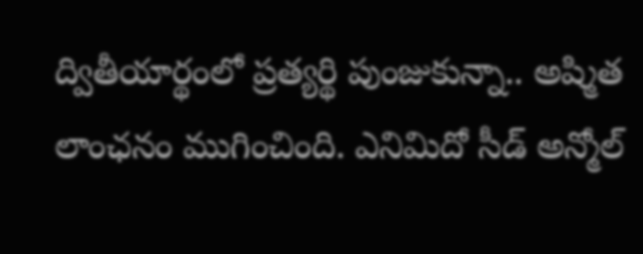ద్వితీయార్థంలో ప్రత్యర్థి పుంజుకున్నా.. అష్మిత లాంఛనం ముగించింది. ఎనిమిదో సీడ్ అన్మోల్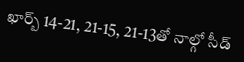ఖార్బ్ 14-21, 21-15, 21-13తో నాల్గో సీడ్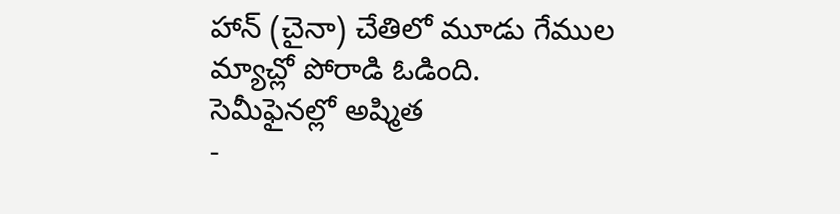హాన్ (చైనా) చేతిలో మూడు గేముల మ్యాచ్లో పోరాడి ఓడింది.
సెమీఫైనల్లో అష్మిత
-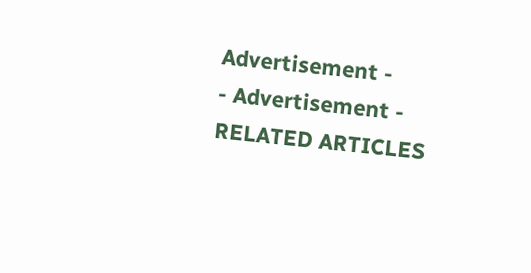Advertisement -
- Advertisement -
RELATED ARTICLES